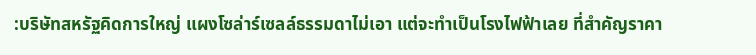:บริษัทสหรัฐคิดการใหญ่ แผงโซล่าร์เซลล์ธรรมดาไม่เอา แต่จะทำเป็นโรงไฟฟ้าเลย ที่สำคัญราคา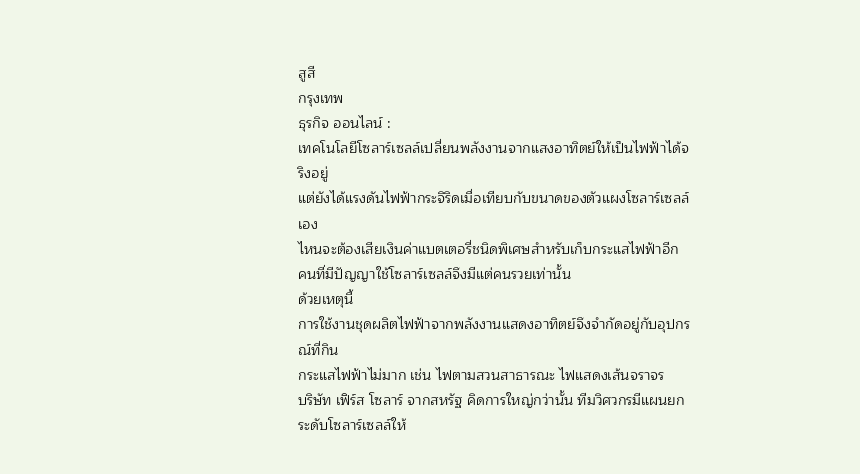สูสี
กรุงเทพ
ธุรกิจ ออนไลน์ :
เทคโนโลยีโซลาร์เซลล์เปลี่ยนพลังงานจากแสงอาทิตย์ให้เป็นไฟฟ้าได้จริงอยู่
แต่ยังได้แรงดันไฟฟ้ากระจิริดเมื่อเทียบกับขนาดของตัวแผงโซลาร์เซลล์เอง
ไหนจะต้องเสียเงินค่าแบตเตอรี่ชนิดพิเศษสำหรับเก็บกระแสไฟฟ้าอีก
คนที่มีปัญญาใช้โซลาร์เซลล์จึงมีแต่คนรวยเท่านั้น
ด้วยเหตุนี้
การใช้งานชุดผลิตไฟฟ้าจากพลังงานแสดงอาทิตย์จึงจำกัดอยู่กับอุปกรณ์ที่กิน
กระแสไฟฟ้าไม่มาก เช่น ไฟตามสวนสาธารณะ ไฟแสดงเส้นจราจร
บริษัท เฟิร์ส โซลาร์ จากสหรัฐ คิดการใหญ่กว่านั้น ทีมวิศวกรมีแผนยกระดับโซลาร์เซลล์ให้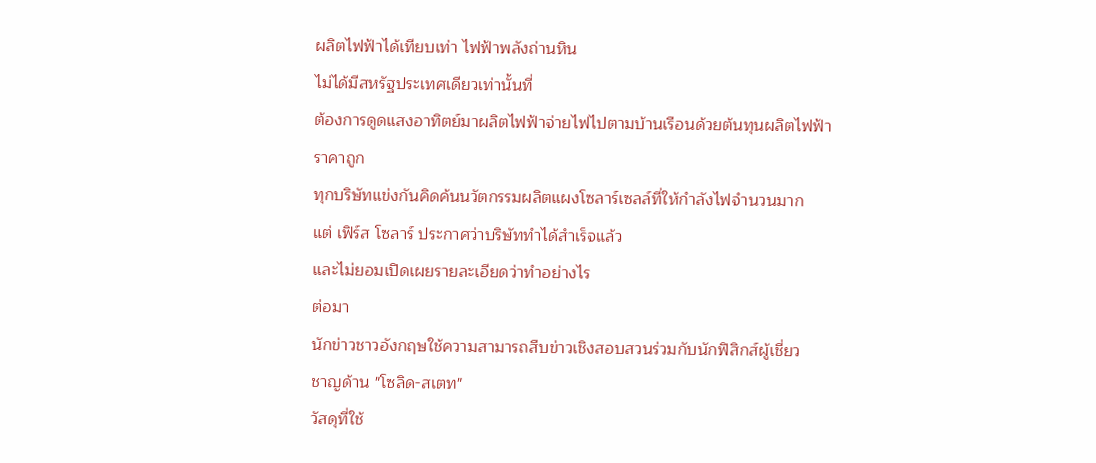ผลิตไฟฟ้าได้เทียบเท่า ไฟฟ้าพลังถ่านหิน
ไม่ได้มีสหรัฐประเทศเดียวเท่านั้นที่
ต้องการดูดแสงอาทิตย์มาผลิตไฟฟ้าจ่ายไฟไปตามบ้านเรือนด้วยต้นทุนผลิตไฟฟ้า
ราคาถูก
ทุกบริษัทแข่งกันคิดค้นนวัตกรรมผลิตแผงโซลาร์เซลล์ที่ให้กำลังไฟจำนวนมาก
แต่ เฟิร์ส โซลาร์ ประกาศว่าบริษัททำได้สำเร็จแล้ว
และไม่ยอมเปิดเผยรายละเอียดว่าทำอย่างไร
ต่อมา
นักข่าวชาวอังกฤษใช้ความสามารถสืบข่าวเชิงสอบสวนร่วมกับนักฟิสิกส์ผู้เชี่ยว
ชาญด้าน "โซลิด-สเตท"
วัสดุที่ใช้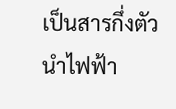เป็นสารกึ่งตัวนำไฟฟ้า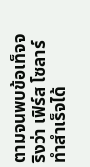ตามจนพบข้อเท็จจริงว่า เฟิร์ส โซลาร์
ทำสำเร็จได้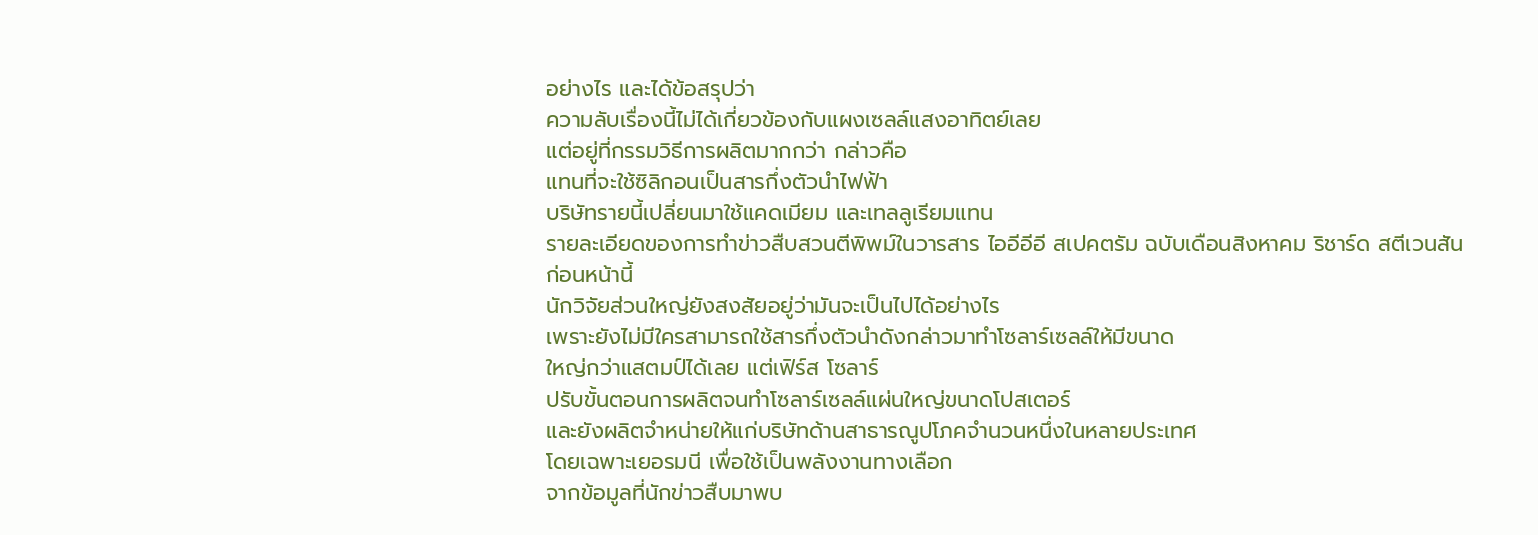อย่างไร และได้ข้อสรุปว่า
ความลับเรื่องนี้ไม่ได้เกี่ยวข้องกับแผงเซลล์แสงอาทิตย์เลย
แต่อยู่ที่กรรมวิธีการผลิตมากกว่า กล่าวคือ
แทนที่จะใช้ซิลิกอนเป็นสารกึ่งตัวนำไฟฟ้า
บริษัทรายนี้เปลี่ยนมาใช้แคดเมียม และเทลลูเรียมแทน
รายละเอียดของการทำข่าวสืบสวนตีพิพม์ในวารสาร ไออีอีอี สเปคตรัม ฉบับเดือนสิงหาคม ริชาร์ด สตีเวนสัน
ก่อนหน้านี้
นักวิจัยส่วนใหญ่ยังสงสัยอยู่ว่ามันจะเป็นไปได้อย่างไร
เพราะยังไม่มีใครสามารถใช้สารกึ่งตัวนำดังกล่าวมาทำโซลาร์เซลล์ให้มีขนาด
ใหญ่กว่าแสตมป์ได้เลย แต่เฟิร์ส โซลาร์
ปรับขั้นตอนการผลิตจนทำโซลาร์เซลล์แผ่นใหญ่ขนาดโปสเตอร์
และยังผลิตจำหน่ายให้แก่บริษัทด้านสาธารณูปโภคจำนวนหนึ่งในหลายประเทศ
โดยเฉพาะเยอรมนี เพื่อใช้เป็นพลังงานทางเลือก
จากข้อมูลที่นักข่าวสืบมาพบ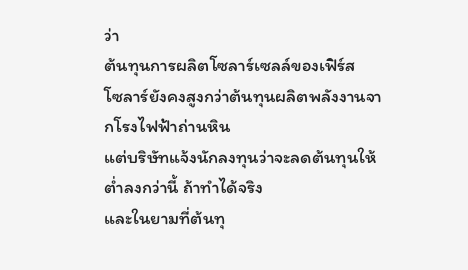ว่า
ต้นทุนการผลิตโซลาร์เซลล์ของเฟิร์ส
โซลาร์ยังคงสูงกว่าต้นทุนผลิตพลังงานจากโรงไฟฟ้าถ่านหิน
แต่บริษัทแจ้งนักลงทุนว่าจะลดต้นทุนให้ต่ำลงกว่านี้ ถ้าทำได้จริง
และในยามที่ต้นทุ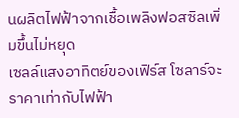นผลิตไฟฟ้าจากเชื้อเพลิงฟอสซิลเพิ่มขึ้นไม่หยุด
เซลล์แสงอาทิตย์ของเฟิร์ส โซลาร์จะราคาเท่ากับไฟฟ้า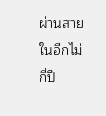ผ่านสายในอีกไม่กี่ปี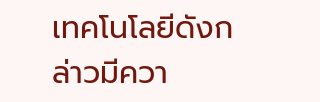เทคโนโลยีดังกล่าวมีควา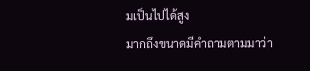มเป็นไปได้สูง
มากถึงขนาดมีคำถามตามมาว่า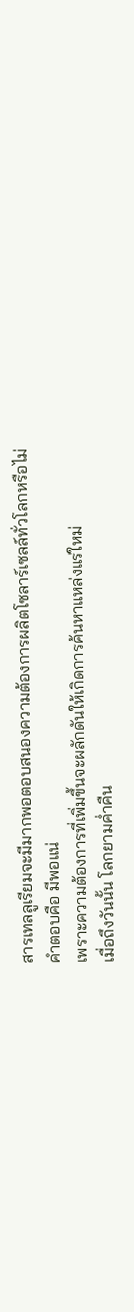สารเทลลูเรียมจะมีมากพอตอบสนองความต้องการผลิตโซลาร์เซลล์ทั่วโลกหรือไม่
คำตอบคือ มีพอแน่
เพราะความต้องการที่เพิ่มขึ้นจะผลักดันให้เกิดการค้นหาแหล่งแร่ใหม่
เมื่อถึงวันนั้น โลกยามค่ำคืน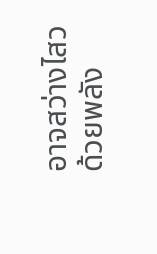อาจสว่างไสวด้วยพลัง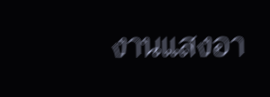งานแสงอา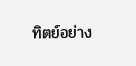ทิตย์อย่าง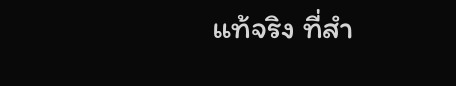แท้จริง ที่สำ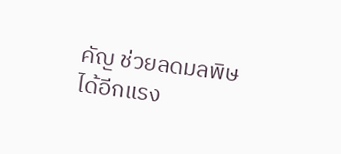คัญ ช่วยลดมลพิษได้อีกแรง